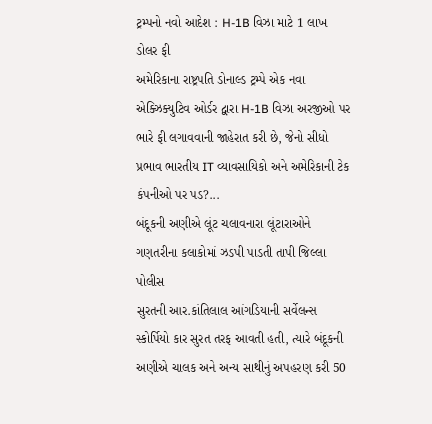ટ્રમ્પનો નવો આદેશ : H-1B વિઝા માટે 1 લાખ ડોલર ફી
અમેરિકાના રાષ્ટ્રપતિ ડોનાલ્ડ ટ્રમ્પે એક નવા એક્ઝિક્યુટિવ ઓર્ડર દ્વારા H-1B વિઝા અરજીઓ પર ભારે ફી લગાવવાની જાહેરાત કરી છે, જેનો સીધો પ્રભાવ ભારતીય IT વ્યાવસાયિકો અને અમેરિકાની ટેક કંપનીઓ પર પડ?...
બંદૂકની અણીએ લૂંટ ચલાવનારા લૂંટારાઓને ગણતરીના કલાકોમાં ઝડપી પાડતી તાપી જિલ્લા પોલીસ
સુરતની આર.કાંતિલાલ આંગડિયાની સર્વેલન્સ સ્કોર્પિયો કાર સુરત તરફ આવતી હતી, ત્યારે બંદૂકની અણીએ ચાલક અને અન્ય સાથીનું અપહરણ કરી 50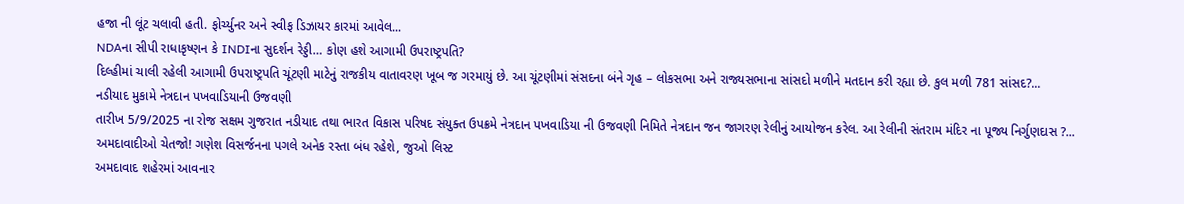હજા ની લૂંટ ચલાવી હતી. ફોર્ચ્યુનર અને સ્વીફ ડિઝાયર કારમાં આવેલ...
NDAના સીપી રાધાકૃષ્ણન કે INDIના સુદર્શન રેડ્ડી… કોણ હશે આગામી ઉપરાષ્ટ્રપતિ?
દિલ્હીમાં ચાલી રહેલી આગામી ઉપરાષ્ટ્રપતિ ચૂંટણી માટેનું રાજકીય વાતાવરણ ખૂબ જ ગરમાયું છે. આ ચૂંટણીમાં સંસદના બંને ગૃહ – લોકસભા અને રાજ્યસભાના સાંસદો મળીને મતદાન કરી રહ્યા છે. કુલ મળી 781 સાંસદ?...
નડીયાદ મુકામે નેત્રદાન પખવાડિયાની ઉજવણી
તારીખ 5/9/2025 ના રોજ સક્ષમ ગુજરાત નડીયાદ તથા ભારત વિકાસ પરિષદ સંયુક્ત ઉપક્રમે નેત્રદાન પખવાડિયા ની ઉજવણી નિમિતે નેત્રદાન જન જાગરણ રેલીનું આયોજન કરેલ. આ રેલીની સંતરામ મંદિર ના પૂજ્ય નિર્ગુણદાસ ?...
અમદાવાદીઓ ચેતજો! ગણેશ વિસર્જનના પગલે અનેક રસ્તા બંધ રહેશે, જુઓ લિસ્ટ
અમદાવાદ શહેરમાં આવનાર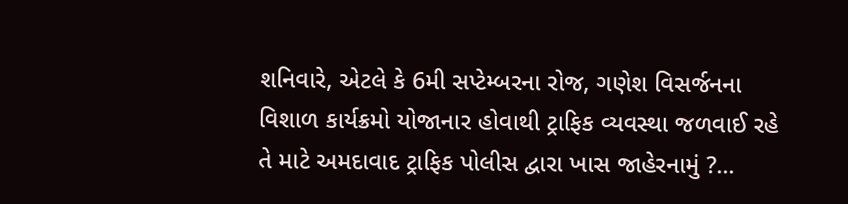શનિવારે, એટલે કે 6મી સપ્ટેમ્બરના રોજ, ગણેશ વિસર્જનના વિશાળ કાર્યક્રમો યોજાનાર હોવાથી ટ્રાફિક વ્યવસ્થા જળવાઈ રહે તે માટે અમદાવાદ ટ્રાફિક પોલીસ દ્વારા ખાસ જાહેરનામું ?...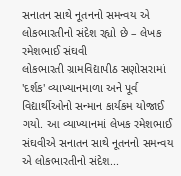સનાતન સાથે નૂતનનો સમન્વય એ લોકભારતીનો સંદેશ રહ્યો છે – લેખક રમેશભાઈ સંઘવી
લોકભારતી ગ્રામવિદ્યાપીઠ સણોસરામાં 'દર્શક' વ્યાખ્યાનમાળા અને પૂર્વ વિદ્યાર્થીઓનો સન્માન કાર્યકમ યોજાઈ ગયો. આ વ્યાખ્યાનમાં લેખક રમેશભાઈ સંઘવીએ સનાતન સાથે નૂતનનો સમન્વય એ લોકભારતીનો સંદેશ...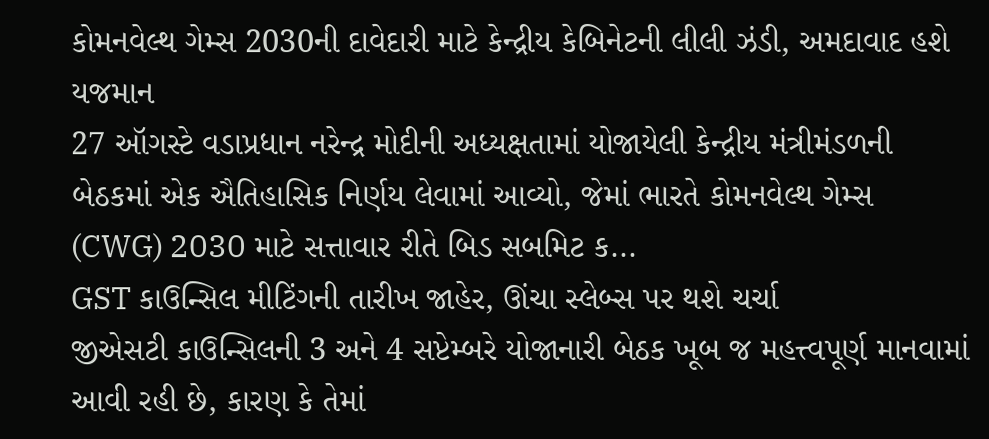કોમનવેલ્થ ગેમ્સ 2030ની દાવેદારી માટે કેન્દ્રીય કેબિનેટની લીલી ઝંડી, અમદાવાદ હશે યજમાન
27 ઑગસ્ટે વડાપ્રધાન નરેન્દ્ર મોદીની અધ્યક્ષતામાં યોજાયેલી કેન્દ્રીય મંત્રીમંડળની બેઠકમાં એક ઐતિહાસિક નિર્ણય લેવામાં આવ્યો, જેમાં ભારતે કોમનવેલ્થ ગેમ્સ (CWG) 2030 માટે સત્તાવાર રીતે બિડ સબમિટ ક...
GST કાઉન્સિલ મીટિંગની તારીખ જાહેર, ઊંચા સ્લેબ્સ પર થશે ચર્ચા
જીએસટી કાઉન્સિલની 3 અને 4 સપ્ટેમ્બરે યોજાનારી બેઠક ખૂબ જ મહત્ત્વપૂર્ણ માનવામાં આવી રહી છે, કારણ કે તેમાં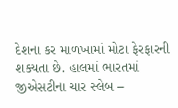દેશના કર માળખામાં મોટા ફેરફારની શક્યતા છે. હાલમાં ભારતમાં જીએસટીના ચાર સ્લેબ –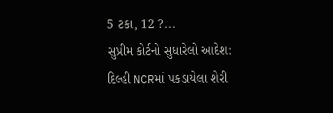5 ટકા, 12 ?...
સુપ્રીમ કોર્ટનો સુધારેલો આદેશ: દિલ્હી NCRમાં પકડાયેલા શેરી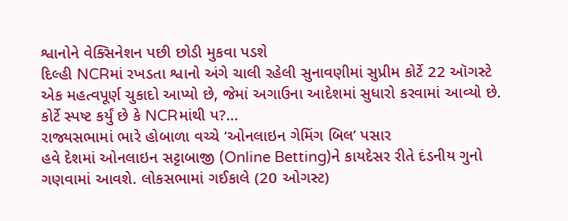શ્વાનોને વેક્સિનેશન પછી છોડી મુકવા પડશે
દિલ્હી NCRમાં રખડતા શ્વાનો અંગે ચાલી રહેલી સુનાવણીમાં સુપ્રીમ કોર્ટે 22 ઑગસ્ટે એક મહત્વપૂર્ણ ચુકાદો આપ્યો છે, જેમાં અગાઉના આદેશમાં સુધારો કરવામાં આવ્યો છે. કોર્ટે સ્પષ્ટ કર્યું છે કે NCRમાંથી પ?...
રાજ્યસભામાં ભારે હોબાળા વચ્ચે ‘ઓનલાઇન ગેમિંગ બિલ’ પસાર
હવે દેશમાં ઓનલાઇન સટ્ટાબાજી (Online Betting)ને કાયદેસર રીતે દંડનીય ગુનો ગણવામાં આવશે. લોકસભામાં ગઈકાલે (20 ઓગસ્ટ)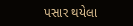પસાર થયેલા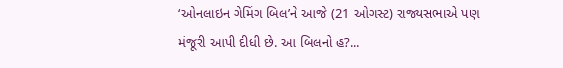‘ઓનલાઇન ગેમિંગ બિલ’ને આજે (21 ઓગસ્ટ) રાજ્યસભાએ પણ મંજૂરી આપી દીધી છે. આ બિલનો હ?...